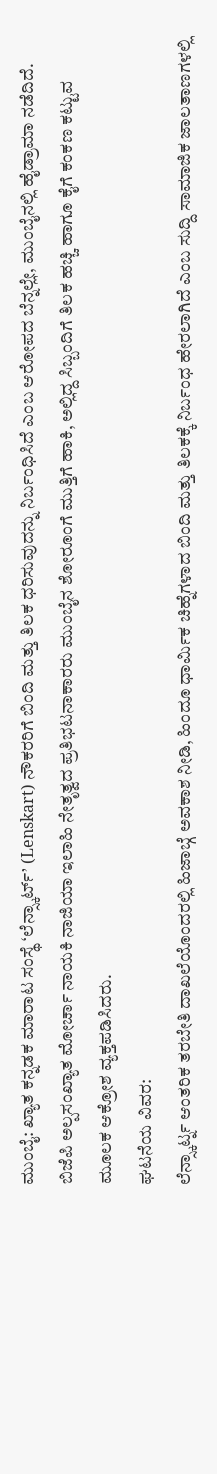ಮುಂಬೈ: ಖ್ಯಾತ ಕನ್ನಡಕ ಮಾರಾಟ ಸಂಸ್ಥೆ ‘ಲೆನ್ಸ್ಕಾರ್ಟ್’ (Lenskart) ನೌಕರರಿಗೆ ಬಿಂದಿ ಮತ್ತು ತಿಲಕ ಧರಿಸುವುದನ್ನು ನಿರ್ಬಂಧಿಸಿದೆ ಎಂಬ ಆರೋಪದ ಬೆನ್ನಲ್ಲೇ, ಮುಂಬೈನಲ್ಲಿ ಹೈಡ್ರಾಮಾ ನಡೆದಿದೆ. ಬಿಜೆಪಿ ಅಲ್ಪಸಂಖ್ಯಾತ ಮೋರ್ಚಾ ನಾಯಕಿ ನಾಜಿಯಾ ಇಲಾಹಿ ನೇತೃತ್ವದ ಪ್ರತಿಭಟನಾಕಾರರು ಮುಂಬೈನ ಶೋರೂಂಗೆ ಮುತ್ತಿಗೆ ಹಾಕಿ, ಅಲ್ಲಿದ್ದ ಸಿಬ್ಬಂದಿಗೆ ತಿಲಕ ಹಚ್ಚಿ ಹಾಗೂ ಕೈಗೆ ಕಂಕಣ ಕಟ್ಟುವ ಮೂಲಕ ಆಕ್ರೋಶ ವ್ಯಕ್ತಪಡಿಸಿದರು.
ಘಟನೆಯ ವಿವರ:
ಲೆನ್ಸ್ಕಾರ್ಟ್ನ ಆಂತರಿಕ ತರಬೇತಿ ದಾಖಲೆಯೊಂದರಲ್ಲಿ ಹಿಜಾಬ್ಗೆ ಅವಕಾಶ ನೀಡಿ, ಹಿಂದೂ ಧಾರ್ಮಿಕ ಚಿಹ್ನೆಗಳಾದ ಬಿಂದಿ ಮತ್ತು ತಿಲಕಕ್ಕೆ ನಿರ್ಬಂಧ ಹೇರಲಾಗಿದೆ ಎಂಬ ಸುದ್ದಿ ಸಾಮಾಜಿಕ ಜಾಲತಾಣಗಳಲ್ಲಿ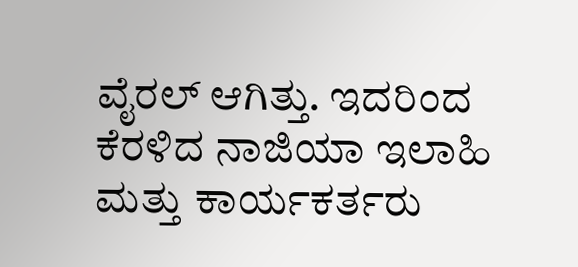ವೈರಲ್ ಆಗಿತ್ತು. ಇದರಿಂದ ಕೆರಳಿದ ನಾಜಿಯಾ ಇಲಾಹಿ ಮತ್ತು ಕಾರ್ಯಕರ್ತರು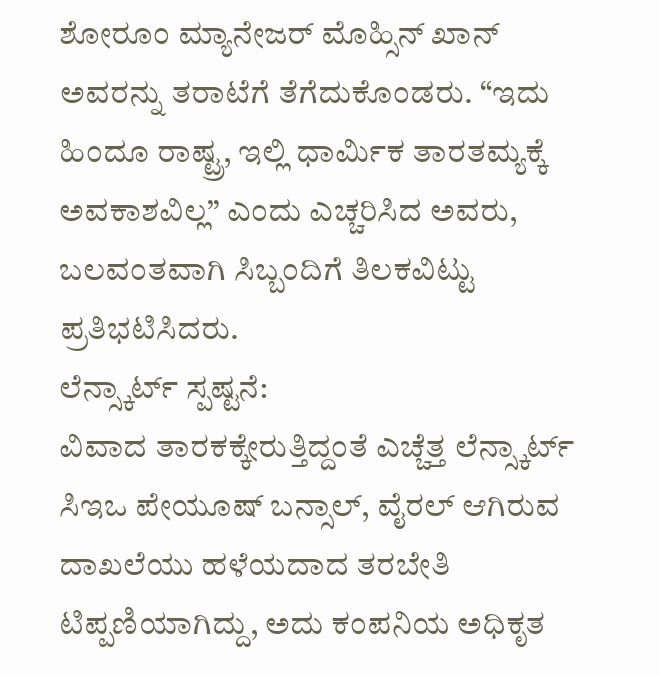ಶೋರೂಂ ಮ್ಯಾನೇಜರ್ ಮೊಹ್ಸಿನ್ ಖಾನ್ ಅವರನ್ನು ತರಾಟೆಗೆ ತೆಗೆದುಕೊಂಡರು. “ಇದು ಹಿಂದೂ ರಾಷ್ಟ್ರ, ಇಲ್ಲಿ ಧಾರ್ಮಿಕ ತಾರತಮ್ಯಕ್ಕೆ ಅವಕಾಶವಿಲ್ಲ” ಎಂದು ಎಚ್ಚರಿಸಿದ ಅವರು, ಬಲವಂತವಾಗಿ ಸಿಬ್ಬಂದಿಗೆ ತಿಲಕವಿಟ್ಟು ಪ್ರತಿಭಟಿಸಿದರು.
ಲೆನ್ಸ್ಕಾರ್ಟ್ ಸ್ಪಷ್ಟನೆ:
ವಿವಾದ ತಾರಕಕ್ಕೇರುತ್ತಿದ್ದಂತೆ ಎಚ್ಚೆತ್ತ ಲೆನ್ಸ್ಕಾರ್ಟ್ ಸಿಇಒ ಪೇಯೂಷ್ ಬನ್ಸಾಲ್, ವೈರಲ್ ಆಗಿರುವ ದಾಖಲೆಯು ಹಳೆಯದಾದ ತರಬೇತಿ ಟಿಪ್ಪಣಿಯಾಗಿದ್ದು, ಅದು ಕಂಪನಿಯ ಅಧಿಕೃತ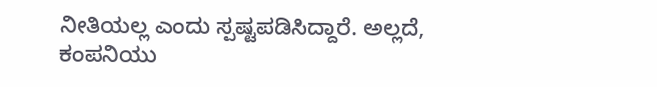ನೀತಿಯಲ್ಲ ಎಂದು ಸ್ಪಷ್ಟಪಡಿಸಿದ್ದಾರೆ. ಅಲ್ಲದೆ, ಕಂಪನಿಯು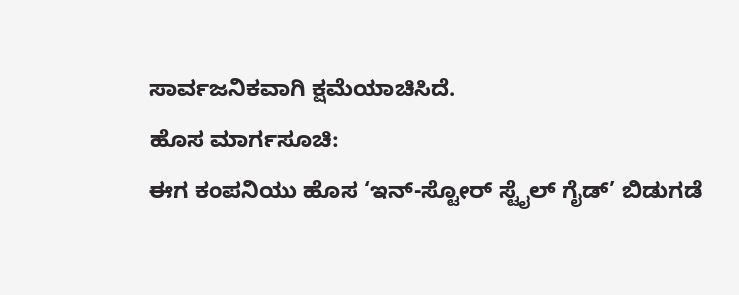ಸಾರ್ವಜನಿಕವಾಗಿ ಕ್ಷಮೆಯಾಚಿಸಿದೆ.
ಹೊಸ ಮಾರ್ಗಸೂಚಿ:
ಈಗ ಕಂಪನಿಯು ಹೊಸ ‘ಇನ್-ಸ್ಟೋರ್ ಸ್ಟೈಲ್ ಗೈಡ್’ ಬಿಡುಗಡೆ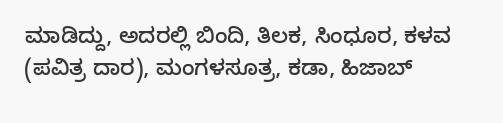ಮಾಡಿದ್ದು, ಅದರಲ್ಲಿ ಬಿಂದಿ, ತಿಲಕ, ಸಿಂಧೂರ, ಕಳವ (ಪವಿತ್ರ ದಾರ), ಮಂಗಳಸೂತ್ರ, ಕಡಾ, ಹಿಜಾಬ್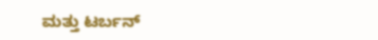ಮತ್ತು ಟರ್ಬನ್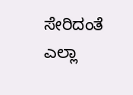ಸೇರಿದಂತೆ ಎಲ್ಲಾ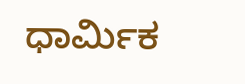ಧಾರ್ಮಿಕ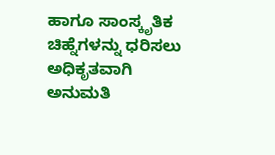ಹಾಗೂ ಸಾಂಸ್ಕೃತಿಕ ಚಿಹ್ನೆಗಳನ್ನು ಧರಿಸಲು ಅಧಿಕೃತವಾಗಿ ಅನುಮತಿ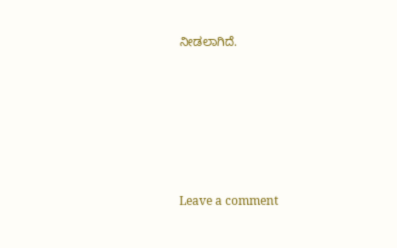ನೀಡಲಾಗಿದೆ.






Leave a comment